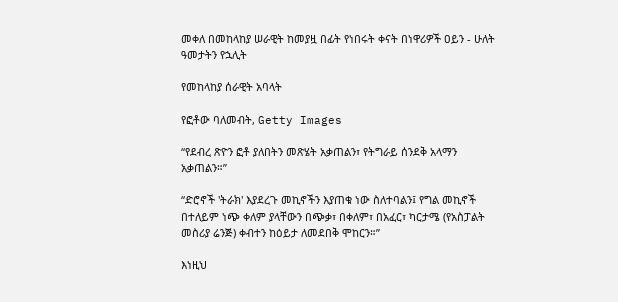መቀለ በመከላከያ ሠራዊት ከመያዟ በፊት የነበሩት ቀናት በነዋሪዎች ዐይን - ሁለት ዓመታትን የኋሊት

የመከላከያ ሰራዊት አባላት

የፎቶው ባለመብት, Getty Images

“የደብረ ጽዮን ፎቶ ያለበትን መጽሄት አቃጠልን፣ የትግራይ ሰንደቅ አላማን አቃጠልን።”

“ድሮኖች 'ትራክ' እያደረጉ መኪኖችን እያጠቁ ነው ስለተባልን፤ የግል መኪኖች በተለይም ነጭ ቀለም ያላቸውን በጭቃ፣ በቀለም፣ በአፈር፣ ካርታሜ (የአስፓልት መስሪያ ሬንጅ) ቀብተን ከዕይታ ለመደበቅ ሞከርን።”

እነዚህ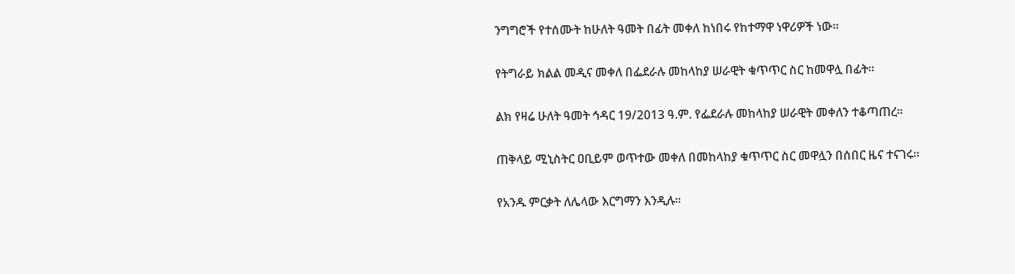ንግግሮች የተሰሙት ከሁለት ዓመት በፊት መቀለ ከነበሩ የከተማዋ ነዋሪዎች ነው።

የትግራይ ክልል መዲና መቀለ በፌደራሉ መከላከያ ሠራዊት ቁጥጥር ስር ከመዋሏ በፊት።

ልክ የዛሬ ሁለት ዓመት ኅዳር 19/2013 ዓ.ም. የፌደራሉ መከላከያ ሠራዊት መቀለን ተቆጣጠረ።

ጠቅላይ ሚኒስትር ዐቢይም ወጥተው መቀለ በመከላከያ ቁጥጥር ስር መዋሏን በሰበር ዜና ተናገሩ።

የአንዱ ምርቃት ለሌላው እርግማን እንዲሉ።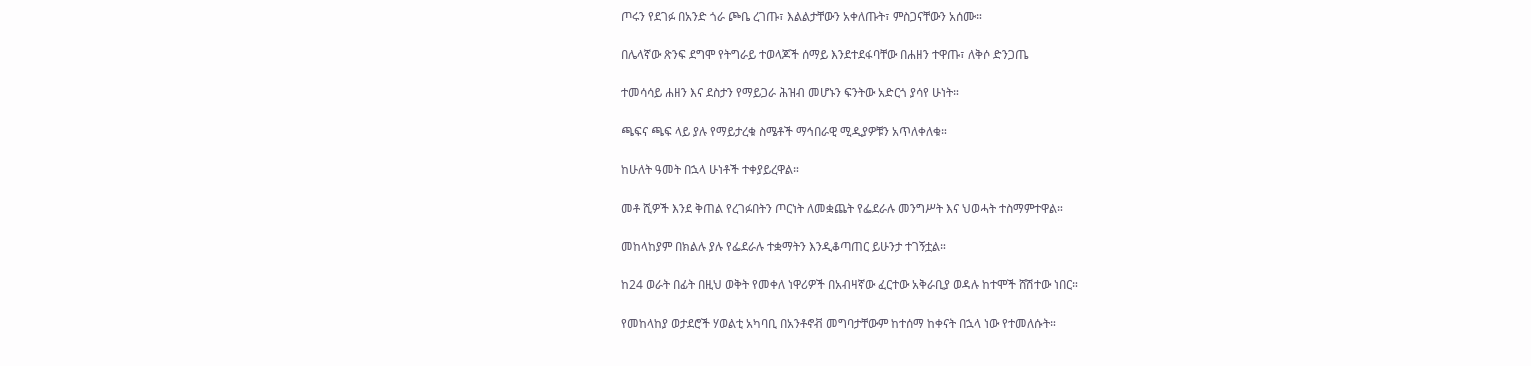ጦሩን የደገፉ በአንድ ጎራ ጮቤ ረገጡ፣ እልልታቸውን አቀለጡት፣ ምስጋናቸውን አሰሙ።

በሌላኛው ጽንፍ ደግሞ የትግራይ ተወላጆች ሰማይ እንደተደፋባቸው በሐዘን ተዋጡ፣ ለቅሶ ድንጋጤ

ተመሳሳይ ሐዘን እና ደስታን የማይጋራ ሕዝብ መሆኑን ፍንትው አድርጎ ያሳየ ሁነት።

ጫፍና ጫፍ ላይ ያሉ የማይታረቁ ስሜቶች ማኅበራዊ ሚዲያዎቹን አጥለቀለቁ።

ከሁለት ዓመት በኋላ ሁነቶች ተቀያይረዋል።

መቶ ሺዎች እንደ ቅጠል የረገፉበትን ጦርነት ለመቋጨት የፌደራሉ መንግሥት እና ህወሓት ተስማምተዋል።

መከላከያም በክልሉ ያሉ የፌደራሉ ተቋማትን እንዲቆጣጠር ይሁንታ ተገኝቷል።

ከ24 ወራት በፊት በዚህ ወቅት የመቀለ ነዋሪዎች በአብዛኛው ፈርተው አቅራቢያ ወዳሉ ከተሞች ሸሽተው ነበር።

የመከላከያ ወታደሮች ሃወልቲ አካባቢ በአንቶኖቭ መግባታቸውም ከተሰማ ከቀናት በኋላ ነው የተመለሱት።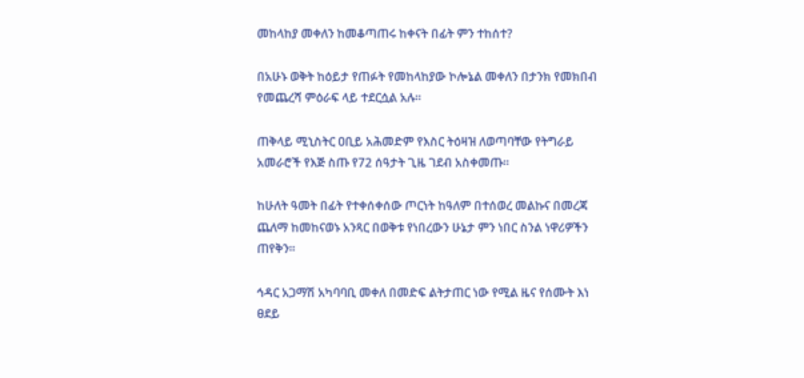መከላከያ መቀለን ከመቆጣጠሩ ከቀናት በፊት ምን ተከሰተ?

በአሁኑ ወቅት ከዕይታ የጠፉት የመከላከያው ኮሎኔል መቀለን በታንክ የመክበብ የመጨረሻ ምዕራፍ ላይ ተደርሷል አሉ።

ጠቅላይ ሚኒስትር ዐቢይ አሕመድም የእስር ትዕዛዝ ለወጣባቸው የትግራይ አመራሮች የእጅ ስጡ የ72 ሰዓታት ጊዜ ገደብ አስቀመጡ።

ከሁለት ዓመት በፊት የተቀሰቀሰው ጦርነት ከዓለም በተሰወረ መልኩና በመረጃ ጨለማ ከመከናወኑ አንጻር በወቅቱ የነበረውን ሁኔታ ምን ነበር ስንል ነዋሪዎችን ጠየቅን።

ኅዳር አጋማሽ አካባባቢ መቀለ በመድፍ ልትታጠር ነው የሚል ዜና የሰሙት እነ ፀደይ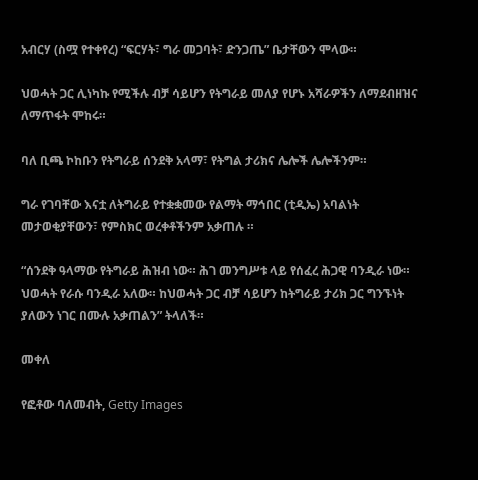አብርሃ (ስሟ የተቀየረ) “ፍርሃት፣ ግራ መጋባት፣ ድንጋጤ” ቤታቸውን ሞላው።

ህወሓት ጋር ሊነካኩ የሚችሉ ብቻ ሳይሆን የትግራይ መለያ የሆኑ አሻራዎችን ለማደብዘዝና ለማጥፋት ሞከሩ።

ባለ ቢጫ ኮከቡን የትግራይ ሰንደቅ አላማ፣ የትግል ታሪክና ሌሎች ሌሎችንም።

ግራ የገባቸው እናቷ ለትግራይ የተቋቋመው የልማት ማኅበር (ቲዲኤ) አባልነት መታወቂያቸውን፣ የምስክር ወረቀቶችንም አቃጠሉ ።

“ሰንደቅ ዓላማው የትግራይ ሕዝብ ነው። ሕገ መንግሥቱ ላይ የሰፈረ ሕጋዊ ባንዲራ ነው። ህወሓት የራሱ ባንዲራ አለው። ከህወሓት ጋር ብቻ ሳይሆን ከትግራይ ታሪክ ጋር ግንኙነት ያለውን ነገር በሙሉ አቃጠልን” ትላለች።

መቀለ

የፎቶው ባለመብት, Getty Images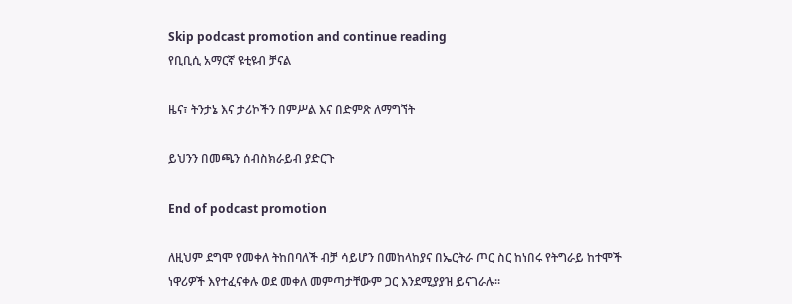Skip podcast promotion and continue reading
የቢቢሲ አማርኛ ዩቲዩብ ቻናል

ዜና፣ ትንታኔ እና ታሪኮችን በምሥል እና በድምጽ ለማግኘት

ይህንን በመጫን ሰብስክራይብ ያድርጉ

End of podcast promotion

ለዚህም ደግሞ የመቀለ ትከበባለች ብቻ ሳይሆን በመከላከያና በኤርትራ ጦር ስር ከነበሩ የትግራይ ከተሞች ነዋሪዎች እየተፈናቀሉ ወደ መቀለ መምጣታቸውም ጋር እንደሚያያዝ ይናገራሉ።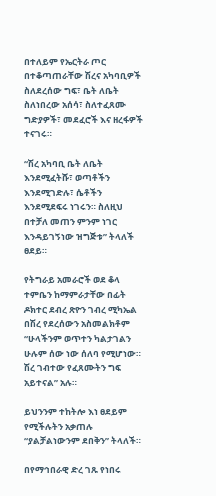በተለይም የኤርትራ ጦር በተቆጣጠራቸው ሽረና አካባቢዎች ስለደረሰው ግፍ፣ ቤት ለቤት ስለነበረው አሰሳ፣ ስለተፈጸሙ ግድያዎች፣ መደፈሮች እና ዘረፋዎች ተናገሩ።

“ሽረ አካባቢ ቤት ለቤት እንደሚፈትሹ፣ ወጣቶችን እንደሚገድሉ፣ ሴቶችን እንደሚደፍሩ ነገሩን። ስለዚህ በተቻለ መጠን ምንም ነገር እንዳይገኝነው ዝግጅቱ” ትላለች ፀደይ።

የትግራይ አመራሮች ወደ ቆላ ተምቤን ከማምራታቸው በፊት ዶክተር ደብረ ጽዮን ገብረ ሚካኤል በሽረ የደረሰውን አስመልክቶም “ሁላችንም ወጥተን ካልታገልን ሁሉም ሰው ነው ሰለባ የሚሆነው። ሽረ ገብተው የፈጸሙትን ግፍ አይተናል” አሉ።

ይህንንም ተከትሎ እነ ፀደይም የሚችሉትን አቃጠሉ “ያልቻልነውንም ደበቅን” ትላለች።

በየማኅበራዊ ድረ ገጹ የነበሩ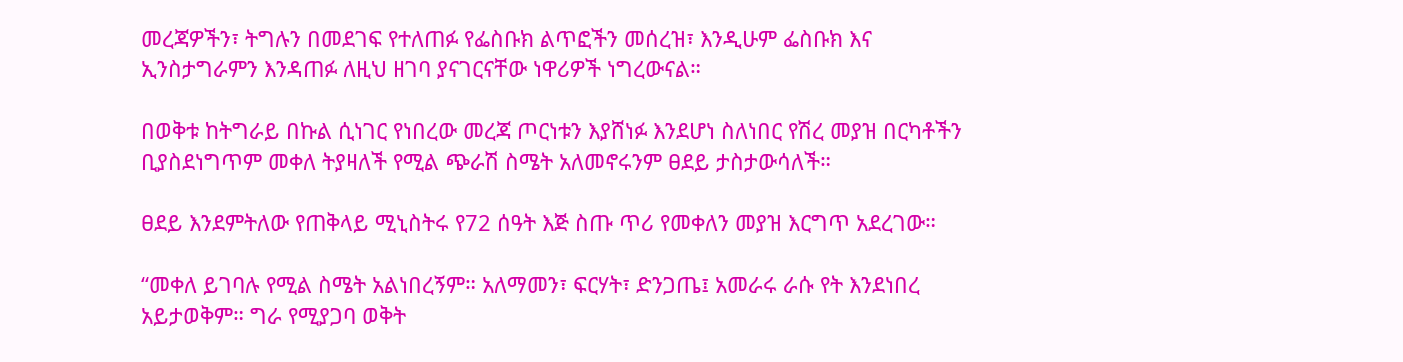መረጃዎችን፣ ትግሉን በመደገፍ የተለጠፉ የፌስቡክ ልጥፎችን መሰረዝ፣ እንዲሁም ፌስቡክ እና ኢንስታግራምን እንዳጠፉ ለዚህ ዘገባ ያናገርናቸው ነዋሪዎች ነግረውናል።

በወቅቱ ከትግራይ በኩል ሲነገር የነበረው መረጃ ጦርነቱን እያሸነፉ እንደሆነ ስለነበር የሽረ መያዝ በርካቶችን ቢያስደነግጥም መቀለ ትያዛለች የሚል ጭራሽ ስሜት አለመኖሩንም ፀደይ ታስታውሳለች።

ፀደይ እንደምትለው የጠቅላይ ሚኒስትሩ የ72 ሰዓት እጅ ስጡ ጥሪ የመቀለን መያዝ እርግጥ አደረገው።

“መቀለ ይገባሉ የሚል ስሜት አልነበረኝም። አለማመን፣ ፍርሃት፣ ድንጋጤ፤ አመራሩ ራሱ የት እንደነበረ አይታወቅም። ግራ የሚያጋባ ወቅት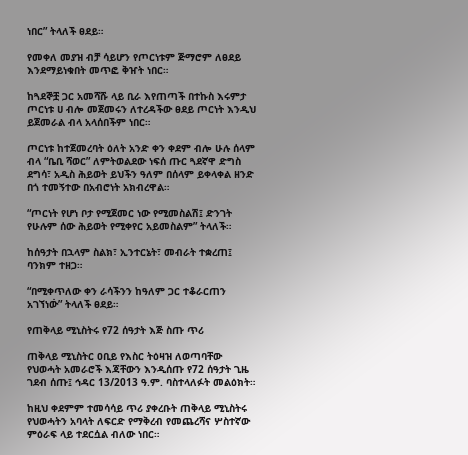ነበር” ትላለች ፀደይ።

የመቀለ መያዝ ብቻ ሳይሆን የጦርነቱም ጅማሮም ለፀደይ እንደማይነቁበት መጥፎ ቅዠት ነበር።

ከጓደኞቿ ጋር አመሻሹ ላይ ቢራ እየጠጣች በተኩስ እሩምታ ጦርነቱ ሀ ብሎ መጀመሩን ለተረዳችው ፀደይ ጦርነት እንዲህ ይጀመራል ብላ አላሰበችም ነበር።

ጦርነቱ ከተጀመረባት ዕለት አንድ ቀን ቀደም ብሎ ሁሉ ሰላም ብላ “ቤቢ ሻወር” ለምትወልደው ነፍሰ ጡር ጓደኛዋ ድግስ ደግሳ፣ አዲስ ሕይወት ይህችን ዓለም በሰላም ይቀላቀል ዘንድ በጎ ተመኝተው በአብሮነት አክብረዋል።

“ጦርነት የሆነ ቦታ የሚጀመር ነው የሚመስልሽ፤ ድንገት የሁሉም ሰው ሕይወት የሚቀየር አይመስልም” ትላለች።

ከሰዓታት በኋላም ስልክ፣ ኢንተርኔት፣ መብራት ተቋረጠ፤ ባንክም ተዘጋ።

“በሚቀጥለው ቀን ራሳችንን ከዓለም ጋር ተቆራርጠን አገኘነው፞” ትላለች ፀደይ።

የጠቅላይ ሚኒስትሩ የ72 ሰዓታት እጅ ስጡ ጥሪ

ጠቅላይ ሚኒስትር ዐቢይ የእስር ትዕዛዝ ለወጣባቸው የህወሓት አመራሮች እጃቸውን እንዲሰጡ የ72 ሰዓታት ጊዜ ገደብ ሰጡ፤ ኅዳር 13/2013 ዓ.ም. ባስተላለፉት መልዕክት።

ከዚህ ቀደምም ተመሳሳይ ጥሪ ያቀረቡት ጠቅላይ ሚኒስትሩ የህወሓትን አባላት ለፍርድ የማቅረብ የመጨረሻና ሦስተኛው ምዕራፍ ላይ ተደርሷል ብለው ነበር።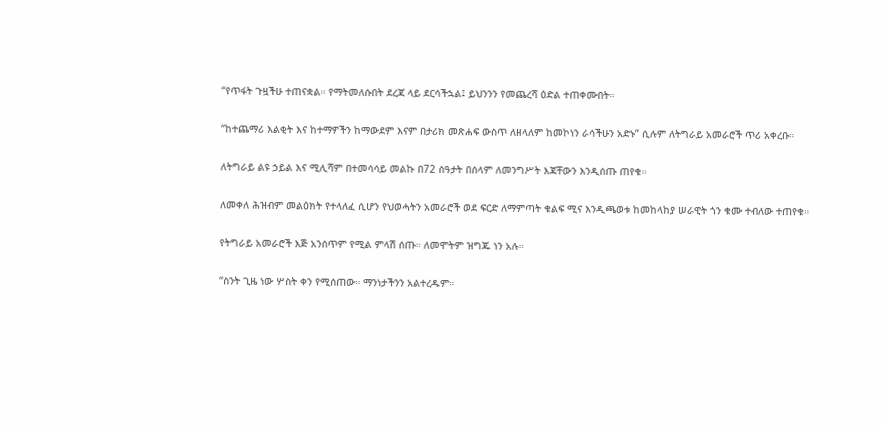“የጥፋት ጉዟችሁ ተጠናቋል። የማትመለሱበት ደረጃ ላይ ደርሳችኋል፤ ይህንንን የመጨረሻ ዕድል ተጠቀሙበት።

“ከተጨማሪ እልቂት እና ከተማዎችን ከማውደም እናም በታሪክ መጽሐፍ ውስጥ ለዘላለም ከመኮነን ራሳችሁን አድኑ” ሲሉም ለትግራይ አመራሮች ጥሪ አቀረቡ።

ለትግራይ ልዩ ኃይል እና ሚሊሻም በተመሳሳይ መልኩ በ72 ሰዓታት በሰላም ለመንግሥት እጃቸውን እንዲሰጡ ጠየቁ።

ለመቀለ ሕዝብም መልዕክት የተላለፈ ሲሆን የህወሓትን አመራሮች ወደ ፍርድ ለማምጣት ቁልፍ ሚና እንዲጫወቱ ከመከላከያ ሠራዊት ጎን ቁሙ ተብለው ተጠየቁ።

የትግራይ አመራሮች እጅ አንሰጥም የሚል ምላሽ ሰጡ። ለመሞትም ዝግጁ ነን አሉ።

“ስንት ጊዜ ነው ሦስት ቀን የሚሰጠው። ማንነታችንን አልተረዱም።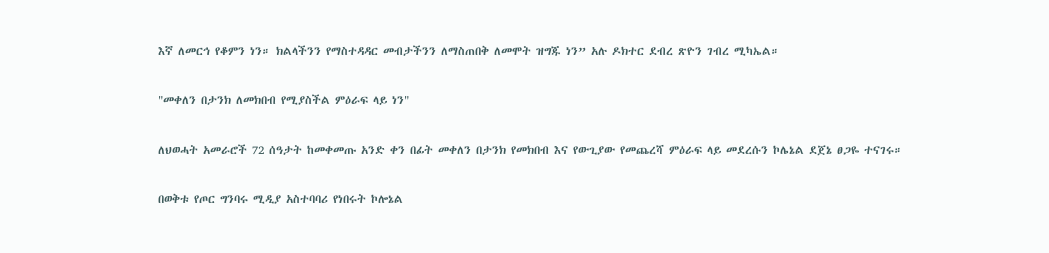እኛ ለመርኅ የቆምን ነን። ክልላችንን የማስተዳዳር መብታችንን ለማስጠበቅ ለመሞት ዝግጁ ነን” አሉ ዶክተር ደብረ ጽዮን ገብረ ሚካኤል።

"መቀለን በታንክ ለመክበብ የሚያስችል ምዕራፍ ላይ ነን"

ለህወሓት አመራሮች 72 ሰዓታት ከመቀመጡ አንድ ቀን በፊት መቀለን በታንክ የመክበብ እና የውጊያው የመጨረሻ ምዕራፍ ላይ መደረሱን ኮሌኔል ደጀኔ ፀጋዬ ተናገሩ።

በወቅቱ የጦር ግንባሩ ሚዲያ አስተባባሪ የነበሩት ኮሎኔል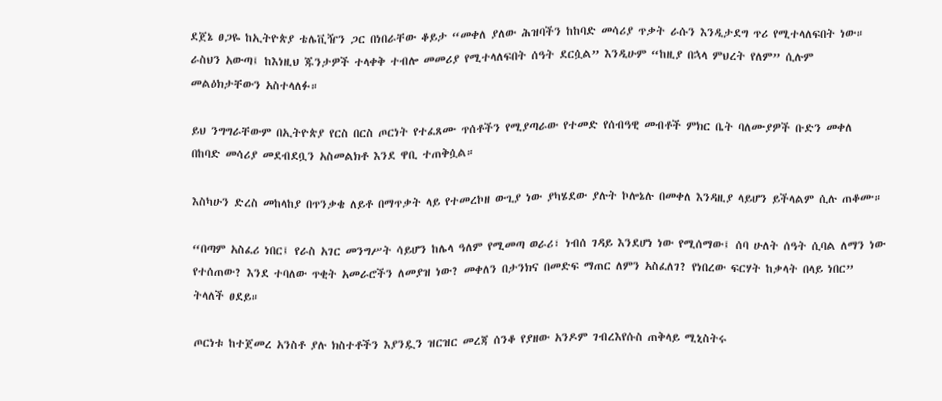ደጀኔ ፀጋዬ ከኢትዮጵያ ቴሌቪዥን ጋር በነበራቸው ቆይታ “መቀለ ያለው ሕዝባችን ከከባድ መሳሪያ ጥቃት ራሱን እንዲታደግ ጥሪ የሚተላለፍበት ነው። ራስህን አውጣ፤ ከእነዚህ ጁንታዎች ተላቀቅ ተብሎ መመሪያ የሚተላለፍበት ሰዓት ደርሷል” እንዲሁም “ከዚያ በኋላ ምህረት የለም” ሲሉም መልዕክታቸውን አስተላለፉ።

ይህ ንግግራቸውም በኢትዮጵያ የርስ በርስ ጦርነት የተፈጸሙ ጥሰቶችን የሚያጣራው የተመድ የሰብዓዊ መብቶች ምክር ቤት ባለሙያዎች ቡድን መቀለ በከባድ መሳሪያ መደብደቧን አስመልክቶ እንደ ዋቢ ተጠቅሷል።

እስካሁን ድረስ መከላከያ በጥንቃቄ ለይቶ በማጥቃት ላይ የተመረኮዘ ውጊያ ነው ያካሄደው ያሉት ኮሎኔሉ በመቀለ እንዳዚያ ላይሆን ይችላልም ሲሉ ጠቆሙ።

“በጣም አስፈሪ ነበር፤ የራስ አገር መንግሥት ሳይሆን ከሌላ ዓለም የሚመጣ ወራሪ፣ ነብሰ ገዳይ እንደሆነ ነው የሚሰማው፤ ሰባ ሁለት ሰዓት ሲባል ለማን ነው የተሰጠው? እንደ ተባለው ጥቂት አመራሮችን ለመያዝ ነው? መቀለን በታንክና በመድፍ ማጠር ለምን አስፈለገ? የነበረው ፍርሃት ከቃላት በላይ ነበር” ትላለች ፀደይ።

ጦርነቱ ከተጀመረ አንስቶ ያሉ ክስተቶችን እያንዷን ዝርዝር መረጃ ሰንቆ የያዘው አንዶም ገብረእየሱስ ጠቅላይ ሚኒስትሩ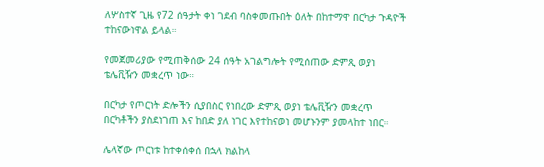ለሦስተኛ ጊዜ የ72 ሰዓታት ቀነ ገደብ ባስቀመጡበት ዕለት በከተማዋ በርካታ ጉዳዮች ተከናውነዋል ይላል።

የመጀመሪያው የሚጠቅሰው 24 ሰዓት አገልግሎት የሚሰጠው ድምጺ ወያነ ቴሌቪዥን መቋረጥ ነው።

በርካታ የጦርነት ድሎችን ሲያበስር የነበረው ድምጺ ወያነ ቴሌቪዥን መቋረጥ በርካቶችን ያስደነገጠ እና ከበድ ያለ ነገር እየተከናወነ መሆኑንም ያመላከተ ነበር።

ሌላኛው ጦርነቱ ከተቀሰቀሰ በኋላ ክልከላ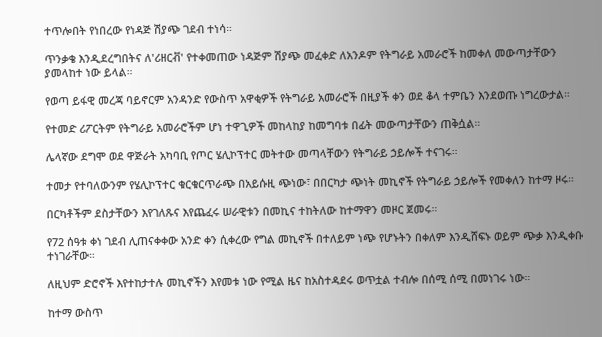ተጥሎበት የነበረው የነዳጅ ሽያጭ ገደብ ተነሳ።

ጥንቃቄ እንዲደረግበትና ለ'ሪዘርቭ' የተቀመጠው ነዳጅም ሽያጭ መፈቀድ ለአንዶም የትግራይ አመራሮች ከመቀለ መውጣታቸውን ያመላከተ ነው ይላል።

የወጣ ይፋዊ መረጃ ባይኖርም አንዳንድ የውስጥ አዋቂዎች የትግራይ አመራሮች በዚያች ቀን ወደ ቆላ ተምቤን እንደወጡ ነግረውታል።

የተመድ ሪፖርትም የትግራይ አመራሮችም ሆነ ተዋጊዎች መከላከያ ከመግባቱ በፊት መውጣታቸውን ጠቅሷል።

ሌላኛው ደግሞ ወደ ዋጅራት አካባቢ የጦር ሄሊኮፕተር መትተው መጣላቸውን የትግራይ ኃይሎች ተናገሩ።

ተመታ የተባለውንም የሄሊኮፕተር ቁርቁርጥራጭ በአይሱዚ ጭነው፣ በበርካታ ጭነት መኪኖች የትግራይ ኃይሎች የመቀለን ከተማ ዞሩ።

በርካቶችም ደስታቸውን እየገለጹና እየጨፈሩ ሠራዊቱን በመኪና ተከትለው ከተማዋን መዞር ጀመሩ።

የ72 ሰዓቱ ቀነ ገደብ ሊጠናቀቀው አንድ ቀን ሲቀረው የግል መኪኖች በተለይም ነጭ የሆኑትን በቀለም እንዲሸፍኑ ወይም ጭቃ እንዲቀቡ ተነገራቸው።

ለዚህም ድሮኖች እየተከታተሉ መኪኖችን እየመቱ ነው የሚል ዜና ከአስተዳደሩ ወጥቷል ተብሎ በሰሚ ሰሚ በመነገሩ ነው።

ከተማ ውስጥ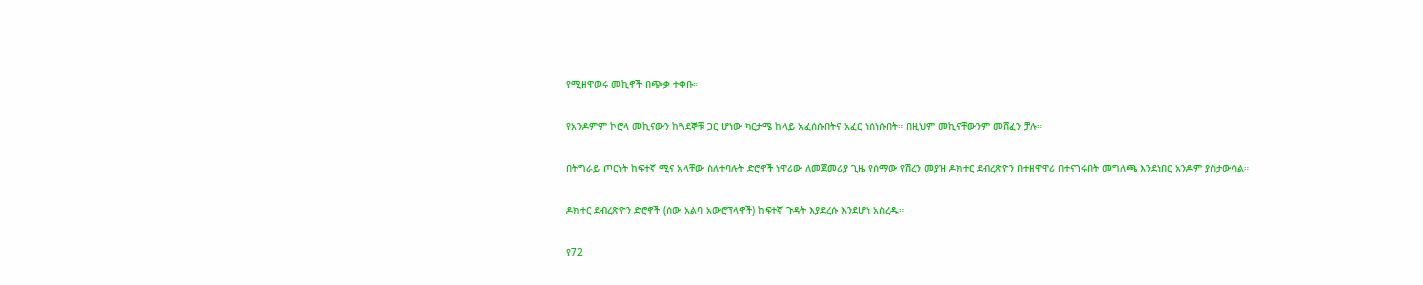የሚዘዋወሩ መኪኖች በጭቃ ተቀቡ።

የአንዶምም ኮሮላ መኪናውን ከጓደኞቹ ጋር ሆነው ካርታሜ ከላይ አፈሰሱበትና አፈር ነሰነሱበት። በዚህም መኪናቸውንም መሸፈን ቻሉ።

በትግራይ ጦርነት ከፍተኛ ሚና አላቸው ስለተባሉት ድሮኖች ነዋሪው ለመጀመሪያ ጊዜ የሰማው የሽረን መያዝ ዶክተር ደብረጽዮን በተዘዋዋሪ በተናገሩበት መግለጫ እንደነበር አንዶም ያስታውሳል።

ዶክተር ደብረጽዮን ድሮኖች (ሰው አልባ አውሮፕላኖች) ከፍተኛ ጉዳት እያደረሱ እንደሆነ አስረዱ።

የ72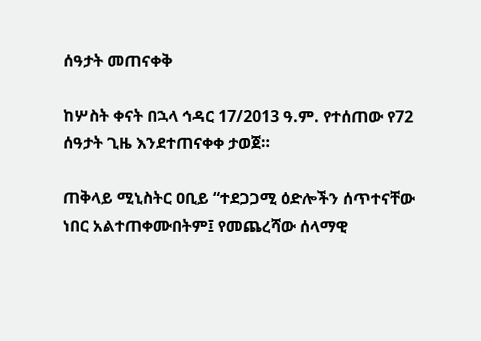ሰዓታት መጠናቀቅ

ከሦስት ቀናት በኋላ ኅዳር 17/2013 ዓ.ም. የተሰጠው የ72 ሰዓታት ጊዜ እንደተጠናቀቀ ታወጀ።

ጠቅላይ ሚኒስትር ዐቢይ “ተደጋጋሚ ዕድሎችን ሰጥተናቸው ነበር አልተጠቀሙበትም፤ የመጨረሻው ሰላማዊ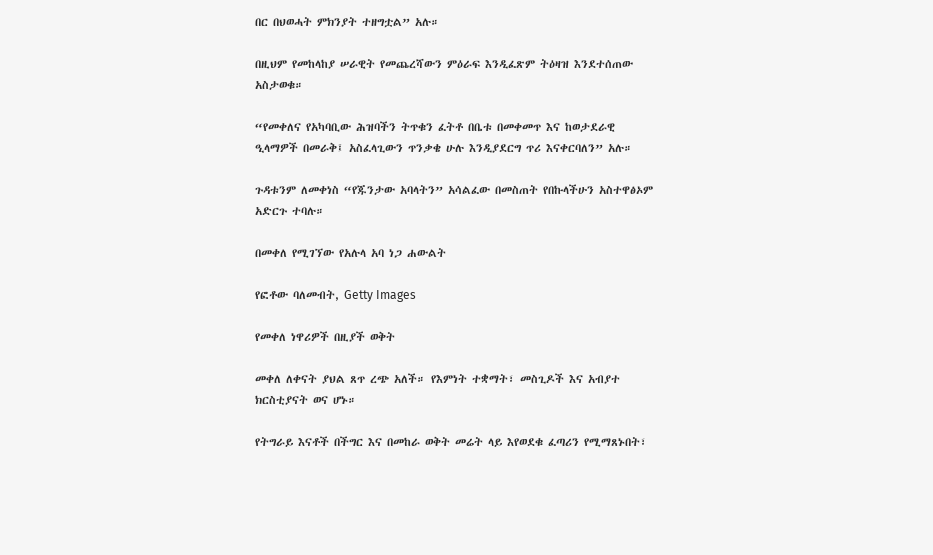በር በህወሓት ምክንያት ተዘግቷል” አሉ።

በዚህም የመከላከያ ሠራዊት የመጨረሻውን ምዕራፍ እንዲፈጽም ትዕዛዝ እንደተሰጠው አስታወቁ።

“የመቀለና የአካባቢው ሕዝባችን ትጥቁን ፈትቶ በቤቱ በመቀመጥ እና ከወታደራዊ ዒላማዎች በመራቅ፤ አስፈላጊውን ጥንቃቄ ሁሉ እንዲያደርግ ጥሪ እናቀርባለን” አሉ።

ጉዳቱንም ለመቀነስ “የጁንታው አባላትን” አሳልፈው በመስጠት የበኩላችሁን አስተዋፅኦም አድርጉ ተባሉ።

በመቀለ የሚገኘው የአሉላ አባ ነጋ ሐውልት

የፎቶው ባለመብት, Getty Images

የመቀለ ነዋሪዎች በዚያች ወቅት

መቀለ ለቀናት ያህል ጸጥ ረጭ አለች። የእምነት ተቋማት፣ መስጊዶች እና አብያተ ክርስቲያናት ወና ሆኑ።

የትግራይ እናቶች በችግር እና በመከራ ወቅት መሬት ላይ እየወደቁ ፈጣሪን የሚማጸኑበት፣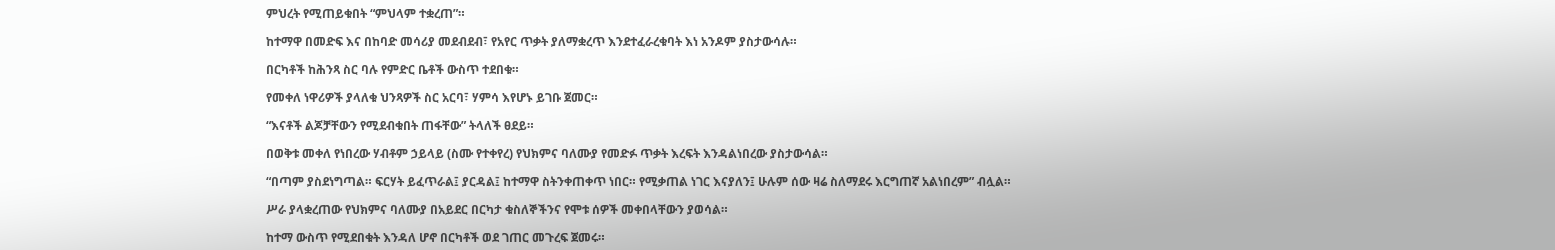ምህረት የሚጠይቁበት “ምህላም ተቋረጠ”።

ከተማዋ በመድፍ እና በከባድ መሳሪያ መደብደብ፣ የአየር ጥቃት ያለማቋረጥ እንደተፈራረቁባት እነ አንዶም ያስታውሳሉ።

በርካቶች ከሕንጻ ስር ባሉ የምድር ቤቶች ውስጥ ተደበቁ።

የመቀለ ነዋሪዎች ያላለቁ ህንጻዎች ስር አርባ፣ ሃምሳ እየሆኑ ይገቡ ጀመር።

“እናቶች ልጆቻቸውን የሚደብቁበት ጠፋቸው” ትላለች ፀደይ።

በወቅቱ መቀለ የነበረው ሃብቶም ኃይላይ (ስሙ የተቀየረ) የህክምና ባለሙያ የመድፉ ጥቃት እረፍት እንዳልነበረው ያስታውሳል።

“በጣም ያስደነግጣል። ፍርሃት ይፈጥራል፤ ያርዳል፤ ከተማዋ ስትንቀጠቀጥ ነበር። የሚቃጠል ነገር እናያለን፤ ሁሉም ሰው ዛሬ ስለማደሩ እርግጠኛ አልነበረም” ብሏል።

ሥራ ያላቋረጠው የህክምና ባለሙያ በአይደር በርካታ ቁስለኞችንና የሞቱ ሰዎች መቀበላቸውን ያወሳል።

ከተማ ውስጥ የሚደበቁት እንዳለ ሆኖ በርካቶች ወደ ገጠር መጉረፍ ጀመሩ።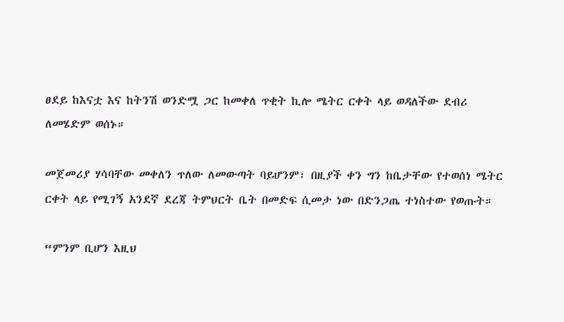ፀደይ ከእናቷ እና ከትንሽ ወንድሟ ጋር ከመቀለ ጥቂት ኪሎ ሜትር ርቀት ላይ ወዳለችው ደብሪ ለመሄድም ወሰኑ።

መጀመሪያ ሃሳባቸው መቀለን ጥለው ለመውጣት ባይሆንም፣ በዚያች ቀን ግን ከቤታቸው የተወሰነ ሜትር ርቀት ላይ የሚገኝ አንደኛ ደረጃ ትምህርት ቤት በመድፍ ሲመታ ነው በድንጋጤ ተነስተው የወጡት።

“ምንም ቢሆን እዚህ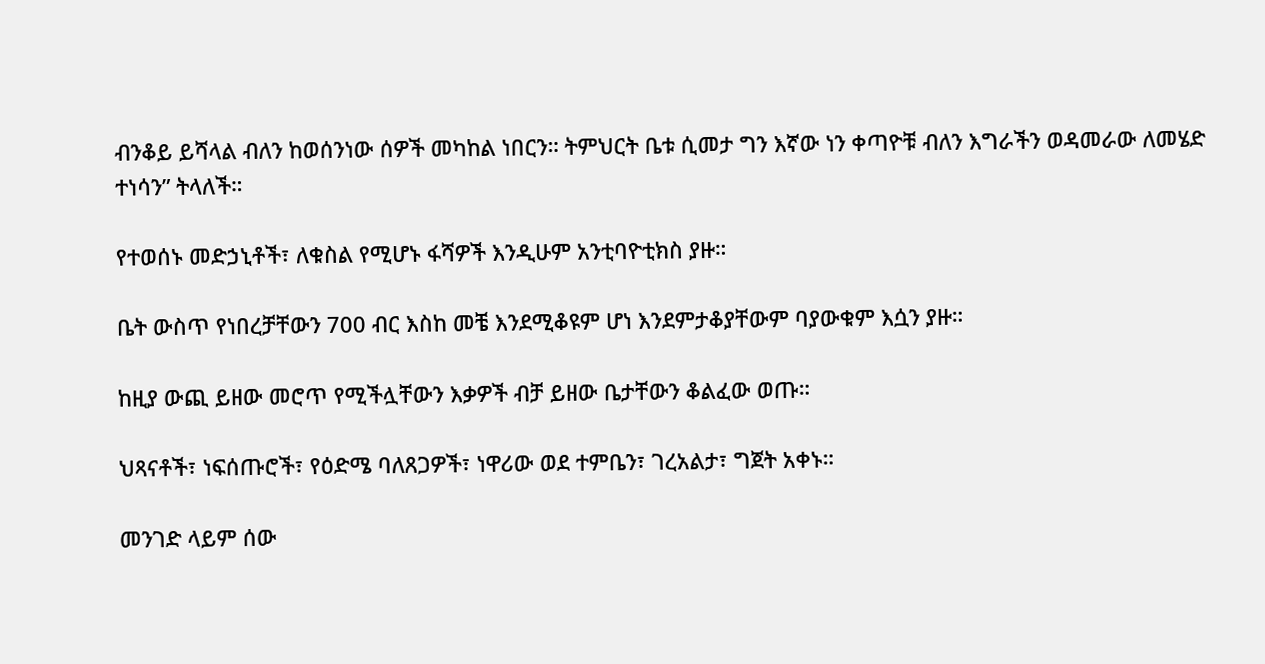ብንቆይ ይሻላል ብለን ከወሰንነው ሰዎች መካከል ነበርን። ትምህርት ቤቱ ሲመታ ግን እኛው ነን ቀጣዮቹ ብለን እግራችን ወዳመራው ለመሄድ ተነሳን” ትላለች።

የተወሰኑ መድኃኒቶች፣ ለቁስል የሚሆኑ ፋሻዎች እንዲሁም አንቲባዮቲክስ ያዙ።

ቤት ውስጥ የነበረቻቸውን 700 ብር እስከ መቼ እንደሚቆዩም ሆነ እንደምታቆያቸውም ባያውቁም እሷን ያዙ።

ከዚያ ውጪ ይዘው መሮጥ የሚችሏቸውን እቃዎች ብቻ ይዘው ቤታቸውን ቆልፈው ወጡ።

ህጻናቶች፣ ነፍሰጡሮች፣ የዕድሜ ባለጸጋዎች፣ ነዋሪው ወደ ተምቤን፣ ገረአልታ፣ ግጀት አቀኑ።

መንገድ ላይም ሰው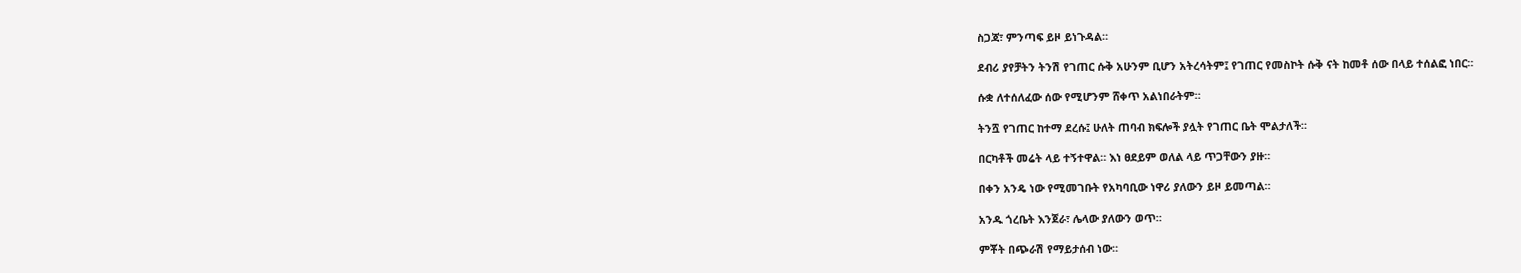ስጋጃ፣ ምንጣፍ ይዞ ይነጉዳል።

ደብሪ ያየቻትን ትንሽ የገጠር ሱቅ አሁንም ቢሆን አትረሳትም፤ የገጠር የመስኮት ሱቅ ናት ከመቶ ሰው በላይ ተሰልፎ ነበር።

ሱቋ ለተሰለፈው ሰው የሚሆንም ሸቀጥ አልነበራትም።

ትንሿ የገጠር ከተማ ደረሱ፤ ሁለት ጠባብ ክፍሎች ያሏት የገጠር ቤት ሞልታለች።

በርካቶች መሬት ላይ ተኝተዋል። እነ ፀደይም ወለል ላይ ጥጋቸውን ያዙ።

በቀን አንዴ ነው የሚመገቡት የአካባቢው ነዋሪ ያለውን ይዞ ይመጣል።

አንዱ ጎረቤት እንጀራ፣ ሌላው ያለውን ወጥ።

ምቾት በጭራሽ የማይታሰብ ነው።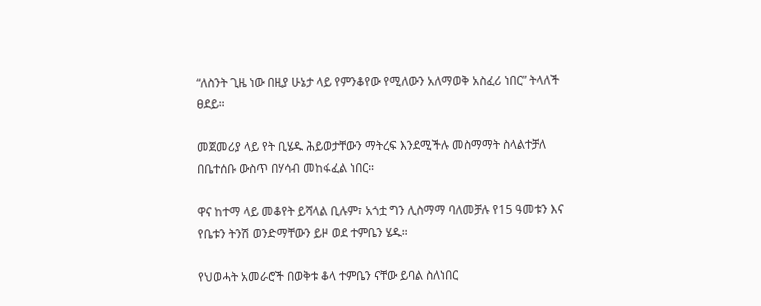“ለስንት ጊዜ ነው በዚያ ሁኔታ ላይ የምንቆየው የሚለውን አለማወቅ አስፈሪ ነበር” ትላለች ፀደይ።

መጀመሪያ ላይ የት ቢሄዱ ሕይወታቸውን ማትረፍ እንደሚችሉ መስማማት ስላልተቻለ በቤተሰቡ ውስጥ በሃሳብ መከፋፈል ነበር።

ዋና ከተማ ላይ መቆየት ይሻላል ቢሉም፣ አጎቷ ግን ሊስማማ ባለመቻሉ የ15 ዓመቱን እና የቤቱን ትንሽ ወንድማቸውን ይዞ ወደ ተምቤን ሄዱ።

የህወሓት አመራሮች በወቅቱ ቆላ ተምቤን ናቸው ይባል ስለነበር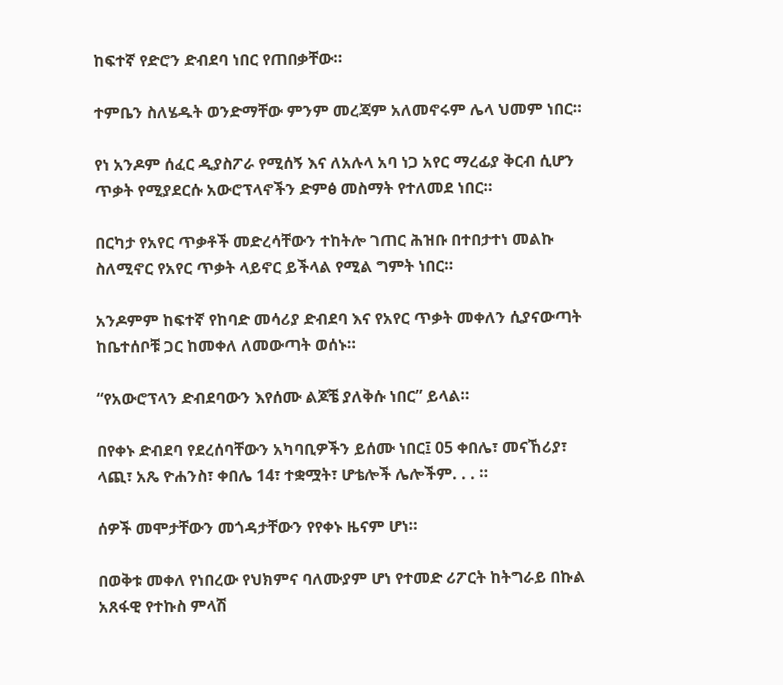ከፍተኛ የድሮን ድብደባ ነበር የጠበቃቸው።

ተምቤን ስለሄዱት ወንድማቸው ምንም መረጃም አለመኖሩም ሌላ ህመም ነበር።

የነ አንዶም ሰፈር ዲያስፖራ የሚሰኝ እና ለአሉላ አባ ነጋ አየር ማረፊያ ቅርብ ሲሆን ጥቃት የሚያደርሱ አውሮፕላኖችን ድምፅ መስማት የተለመደ ነበር።

በርካታ የአየር ጥቃቶች መድረሳቸውን ተከትሎ ገጠር ሕዝቡ በተበታተነ መልኩ ስለሚኖር የአየር ጥቃት ላይኖር ይችላል የሚል ግምት ነበር።

አንዶምም ከፍተኛ የከባድ መሳሪያ ድብደባ እና የአየር ጥቃት መቀለን ሲያናውጣት ከቤተሰቦቹ ጋር ከመቀለ ለመውጣት ወሰኑ።

“የአውሮፕላን ድብደባውን እየሰሙ ልጆቼ ያለቅሱ ነበር” ይላል።

በየቀኑ ድብደባ የደረሰባቸውን አካባቢዎችን ይሰሙ ነበር፤ 05 ቀበሌ፣ መናኸሪያ፣ ላጪ፣ አጼ ዮሐንስ፣ ቀበሌ 14፣ ተቋሟት፣ ሆቴሎች ሌሎችም. . . ።

ሰዎች መሞታቸውን መጎዳታቸውን የየቀኑ ዜናም ሆነ።

በወቅቱ መቀለ የነበረው የህክምና ባለሙያም ሆነ የተመድ ሪፖርት ከትግራይ በኩል አጸፋዊ የተኩስ ምላሽ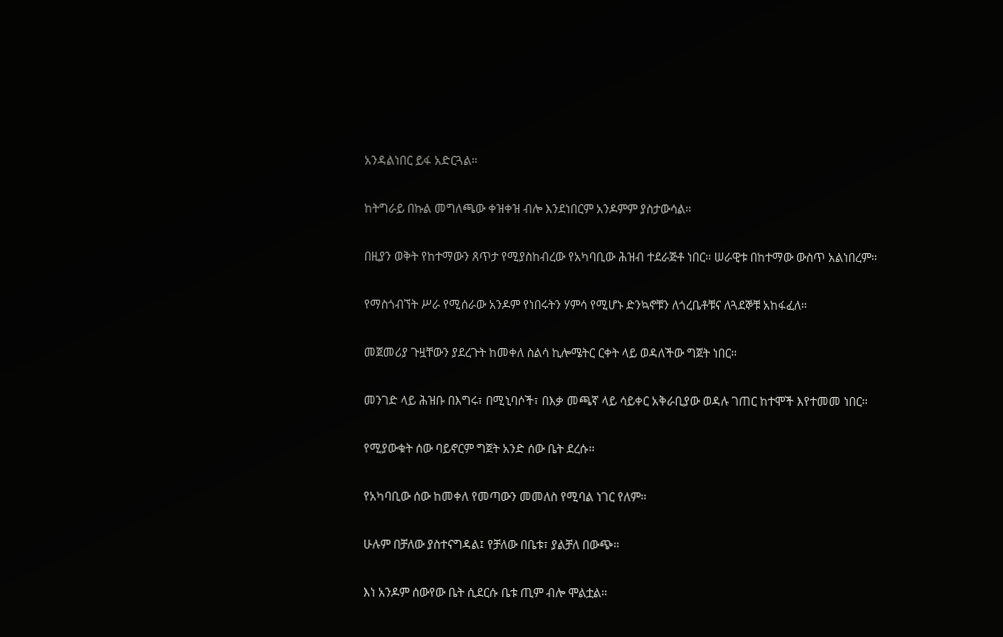አንዳልነበር ይፋ አድርጓል።

ከትግራይ በኩል መግለጫው ቀዝቀዝ ብሎ እንደነበርም አንዶምም ያስታውሳል።

በዚያን ወቅት የከተማውን ጸጥታ የሚያስከብረው የአካባቢው ሕዝብ ተደራጅቶ ነበር። ሠራዊቱ በከተማው ውስጥ አልነበረም።

የማስጎብኘት ሥራ የሚሰራው አንዶም የነበሩትን ሃምሳ የሚሆኑ ድንኳኖቹን ለጎረቤቶቹና ለጓደኞቹ አከፋፈለ።

መጀመሪያ ጉዟቸውን ያደረጉት ከመቀለ ስልሳ ኪሎሜትር ርቀት ላይ ወዳለችው ግጀት ነበር።

መንገድ ላይ ሕዝቡ በእግሩ፣ በሚኒባሶች፣ በእቃ መጫኛ ላይ ሳይቀር አቅራቢያው ወዳሉ ገጠር ከተሞች እየተመመ ነበር።

የሚያውቁት ሰው ባይኖርም ግጀት አንድ ሰው ቤት ደረሱ።

የአካባቢው ሰው ከመቀለ የመጣውን መመለስ የሚባል ነገር የለም።

ሁሉም በቻለው ያስተናግዳል፤ የቻለው በቤቱ፣ ያልቻለ በውጭ።

እነ አንዶም ሰውየው ቤት ሲደርሱ ቤቱ ጢም ብሎ ሞልቷል።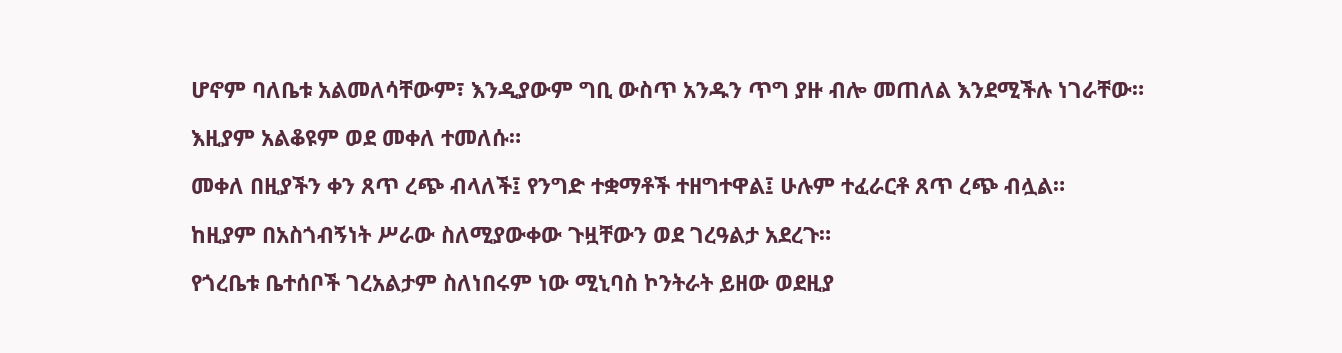ሆኖም ባለቤቱ አልመለሳቸውም፣ እንዲያውም ግቢ ውስጥ አንዱን ጥግ ያዙ ብሎ መጠለል እንደሚችሉ ነገራቸው።

እዚያም አልቆዩም ወደ መቀለ ተመለሱ።

መቀለ በዚያችን ቀን ጸጥ ረጭ ብላለች፤ የንግድ ተቋማቶች ተዘግተዋል፤ ሁሉም ተፈራርቶ ጸጥ ረጭ ብሏል።

ከዚያም በአስጎብኝነት ሥራው ስለሚያውቀው ጉዟቸውን ወደ ገረዓልታ አደረጉ።

የጎረቤቱ ቤተሰቦች ገረአልታም ስለነበሩም ነው ሚኒባስ ኮንትራት ይዘው ወደዚያ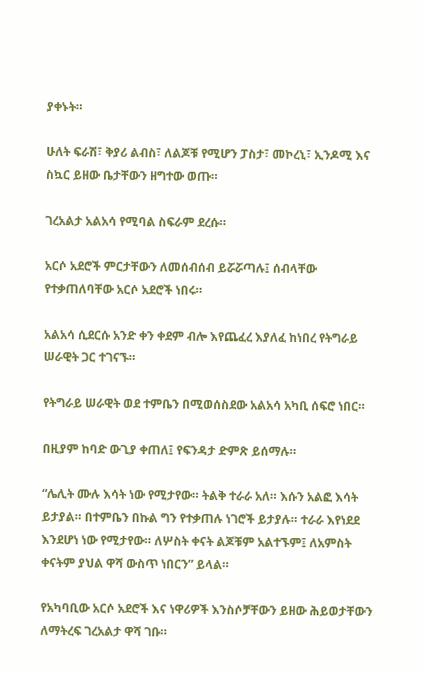ያቀኑት።

ሁለት ፍራሽ፣ ቅያሪ ልብስ፣ ለልጆቹ የሚሆን ፓስታ፣ መኮረኒ፣ ኢንዶሚ እና ስኳር ይዘው ቤታቸውን ዘግተው ወጡ።

ገረአልታ አልአሳ የሚባል ስፍራም ደረሱ።

አርሶ አደሮች ምርታቸውን ለመሰብሰብ ይሯሯጣሉ፤ ሰብላቸው የተቃጠለባቸው አርሶ አደሮች ነበሩ።

አልአሳ ሲደርሱ አንድ ቀን ቀደም ብሎ እየጨፈረ እያለፈ ከነበረ የትግራይ ሠራዊት ጋር ተገናኙ።

የትግራይ ሠራዊት ወደ ተምቤን በሚወሰስደው አልአሳ አካቢ ሰፍሮ ነበር።

በዚያም ከባድ ውጊያ ቀጠለ፤ የፍንዳታ ድምጽ ይሰማሉ።

“ሌሊት ሙሉ እሳት ነው የሚታየው። ትልቅ ተራራ አለ። እሱን አልፎ እሳት ይታያል። በተምቤን በኩል ግን የተቃጠሉ ነገሮች ይታያሉ። ተራራ እየነደደ እንደሆነ ነው የሚታየው። ለሦስት ቀናት ልጆቹም አልተኙም፤ ለአምስት ቀናትም ያህል ዋሻ ውስጥ ነበርን” ይላል።

የአካባቢው አርሶ አደሮች እና ነዋሪዎች እንስሶቻቸውን ይዘው ሕይወታቸውን ለማትረፍ ገረአልታ ዋሻ ገቡ።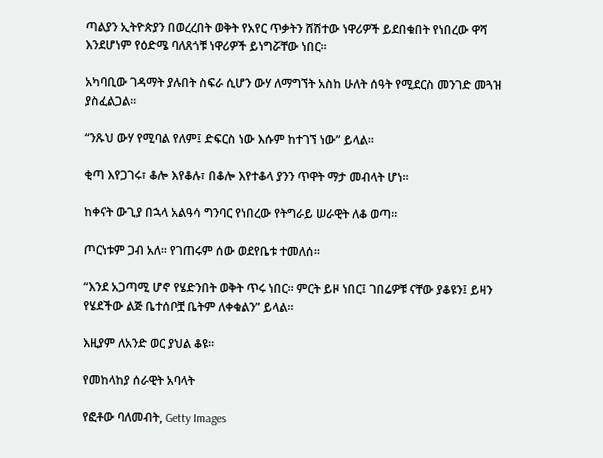ጣልያን ኢትዮጵያን በወረረበት ወቅት የአየር ጥቃትን ሸሽተው ነዋሪዎች ይደበቁበት የነበረው ዋሻ እንደሆነም የዕድሜ ባለጸጎቹ ነዋሪዎች ይነግሯቸው ነበር።

አካባቢው ገዳማት ያሉበት ስፍራ ሲሆን ውሃ ለማግኘት አስከ ሁለት ሰዓት የሚደርስ መንገድ መጓዝ ያስፈልጋል።

“ንጹህ ውሃ የሚባል የለም፤ ድፍርስ ነው እሱም ከተገኘ ነው” ይላል።

ቂጣ እየጋገሩ፣ ቆሎ እየቆሉ፣ በቆሎ እየተቆላ ያንን ጥዋት ማታ መብላት ሆነ።

ከቀናት ውጊያ በኋላ አልዓሳ ግንባር የነበረው የትግራይ ሠራዊት ለቆ ወጣ።

ጦርነቱም ጋብ አለ። የገጠሩም ሰው ወደየቤቱ ተመለሰ።

“እንደ አጋጣሚ ሆኖ የሄድንበት ወቅት ጥሩ ነበር። ምርት ይዞ ነበር፤ ገበሬዎቹ ናቸው ያቆዩን፤ ይዛን የሄደችው ልጅ ቤተሰቦቿ ቤትም ለቀቁልን” ይላል።

እዚያም ለአንድ ወር ያህል ቆዩ።

የመከላከያ ሰራዊት አባላት

የፎቶው ባለመብት, Getty Images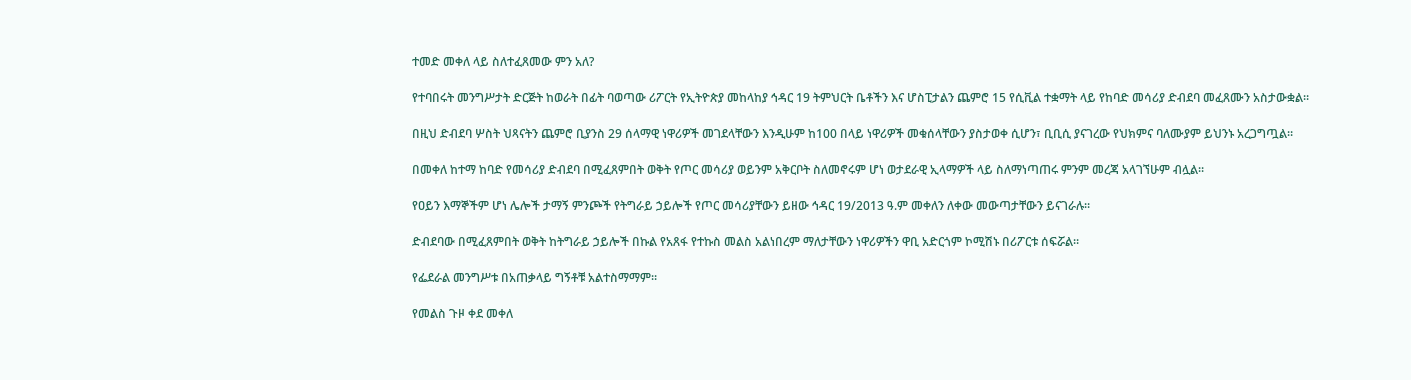ተመድ መቀለ ላይ ስለተፈጸመው ምን አለ?

የተባበሩት መንግሥታት ድርጅት ከወራት በፊት ባወጣው ሪፖርት የኢትዮጵያ መከላከያ ኅዳር 19 ትምህርት ቤቶችን እና ሆስፒታልን ጨምሮ 15 የሲቪል ተቋማት ላይ የከባድ መሳሪያ ድብደባ መፈጸሙን አስታውቋል።

በዚህ ድብደባ ሦስት ህጻናትን ጨምሮ ቢያንስ 29 ሰላማዊ ነዋሪዎች መገደላቸውን እንዲሁም ከ100 በላይ ነዋሪዎች መቁሰላቸውን ያስታወቀ ሲሆን፣ ቢቢሲ ያናገረው የህክምና ባለሙያም ይህንኑ አረጋግጧል።

በመቀለ ከተማ ከባድ የመሳሪያ ድብደባ በሚፈጸምበት ወቅት የጦር መሳሪያ ወይንም አቅርቦት ስለመኖሩም ሆነ ወታደራዊ ኢላማዎች ላይ ስለማነጣጠሩ ምንም መረጃ አላገኘሁም ብሏል።

የዐይን እማኞችም ሆነ ሌሎች ታማኝ ምንጮች የትግራይ ኃይሎች የጦር መሳሪያቸውን ይዘው ኅዳር 19/2013 ዓ.ም መቀለን ለቀው መውጣታቸውን ይናገራሉ።

ድብደባው በሚፈጸምበት ወቅት ከትግራይ ኃይሎች በኩል የአጸፋ የተኩስ መልስ አልነበረም ማለታቸውን ነዋሪዎችን ዋቢ አድርጎም ኮሚሽኑ በሪፖርቱ ሰፍሯል።

የፌደራል መንግሥቱ በአጠቃላይ ግኝቶቹ አልተስማማም።

የመልስ ጉዞ ቀደ መቀለ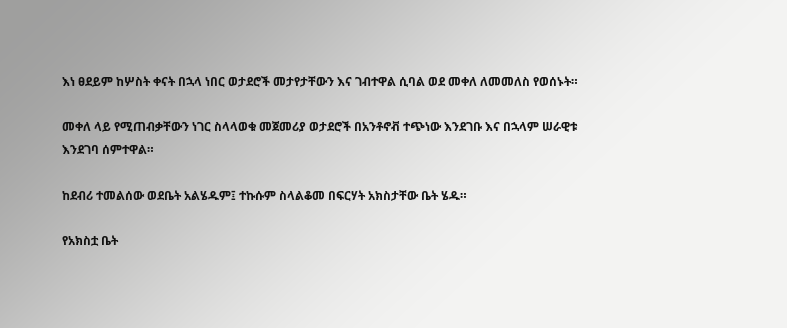እነ ፀደይም ከሦስት ቀናት በኋላ ነበር ወታደሮች መታየታቸውን እና ገብተዋል ሲባል ወደ መቀለ ለመመለስ የወሰኑት።

መቀለ ላይ የሚጠብቃቸውን ነገር ስላላወቁ መጀመሪያ ወታደሮች በአንቶኖቭ ተጭነው እንደገቡ እና በኋላም ሠራዊቱ እንደገባ ሰምተዋል።

ከደብሪ ተመልሰው ወደቤት አልሄዱም፤ ተኩሱም ስላልቆመ በፍርሃት አክስታቸው ቤት ሄዱ።

የአክስቷ ቤት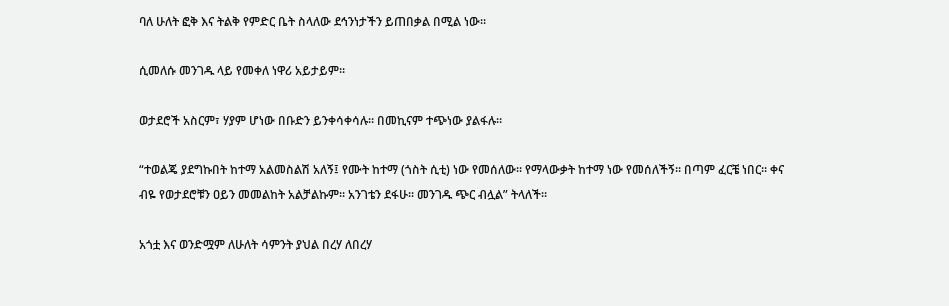ባለ ሁለት ፎቅ እና ትልቅ የምድር ቤት ስላለው ደኅንነታችን ይጠበቃል በሚል ነው።

ሲመለሱ መንገዱ ላይ የመቀለ ነዋሪ አይታይም።

ወታደሮች አስርም፣ ሃያም ሆነው በቡድን ይንቀሳቀሳሉ። በመኪናም ተጭነው ያልፋሉ።

“ተወልጄ ያደግኩበት ከተማ አልመስልሽ አለኝ፤ የሙት ከተማ (ጎስት ሲቲ) ነው የመሰለው። የማላውቃት ከተማ ነው የመሰለችኝ። በጣም ፈርቼ ነበር። ቀና ብዬ የወታደሮቹን ዐይን መመልከት አልቻልኩም። አንገቴን ደፋሁ። መንገዱ ጭር ብሏል” ትላለች።

አጎቷ እና ወንድሟም ለሁለት ሳምንት ያህል በረሃ ለበረሃ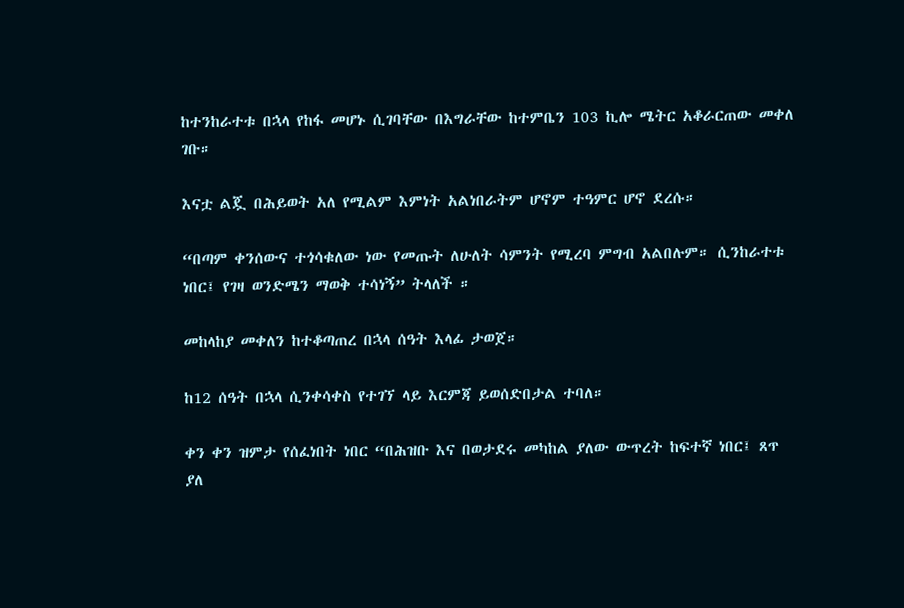ከተንከራተቱ በኋላ የከፋ መሆኑ ሲገባቸው በእግራቸው ከተምቤን 103 ኪሎ ሜትር አቆራርጠው መቀለ ገቡ።

እናቷ ልጇ በሕይወት አለ የሚልም እምነት አልነበራትም ሆኖም ተዓምር ሆኖ ደረሱ።

“በጣም ቀንሰውና ተጎሳቁለው ነው የመጡት ለሁለት ሳምንት የሚረባ ምግብ አልበሉም። ሲንከራተቱ ነበር፤ የገዛ ወንድሜን ማወቅ ተሳነኝ” ትላለች ።

መከላከያ መቀለን ከተቆጣጠረ በኋላ ሰዓት እላፊ ታወጀ።

ከ12 ሰዓት በኋላ ሲንቀሳቀስ የተገኘ ላይ እርምጃ ይወሰድበታል ተባለ።

ቀን ቀን ዝምታ የሰፈነበት ነበር “በሕዝቡ እና በወታደሩ መካከል ያለው ውጥረት ከፍተኛ ነበር፤ ጸጥ ያለ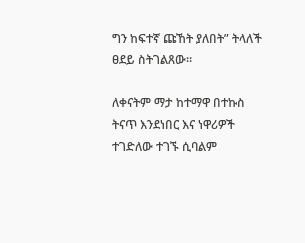ግን ከፍተኛ ጩኸት ያለበት” ትላለች ፀደይ ስትገልጸው።

ለቀናትም ማታ ከተማዋ በተኩስ ትናጥ እንደነበር እና ነዋሪዎች ተገድለው ተገኙ ሲባልም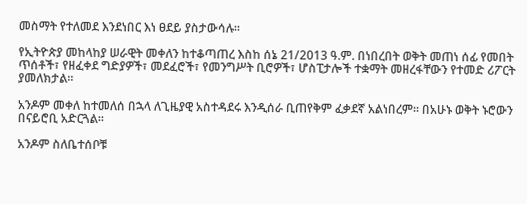መስማት የተለመደ እንደነበር እነ ፀደይ ያስታውሳሉ።

የኢትዮጵያ መከላከያ ሠራዊት መቀለን ከተቆጣጠረ እስከ ሰኔ 21/2013 ዓ.ም. በነበረበት ወቅት መጠነ ሰፊ የመበት ጥሰቶች፣ የዘፈቀደ ግድያዎች፣ መደፈሮች፣ የመንግሥት ቢሮዎች፣ ሆስፒታሎች ተቋማት መዘረፋቸውን የተመድ ሪፖርት ያመለክታል።

አንዶም መቀለ ከተመለሰ በኋላ ለጊዜያዊ አስተዳደሩ እንዲሰራ ቢጠየቅም ፈቃደኛ አልነበረም። በአሁኑ ወቅት ኑሮውን በናይሮቢ አድርጓል።

አንዶም ስለቤተሰቦቹ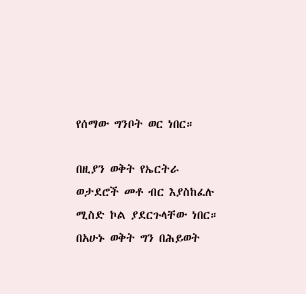የሰማው ግንቦት ወር ነበር።

በዚያን ወቅት የኤርትራ ወታደሮች መቶ ብር እያስከፈሉ ሚስድ ኮል ያደርጉላቸው ነበር። በአሁኑ ወቅት ግን በሕይወት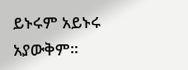ይኑሩም አይኑሩ አያውቅም።